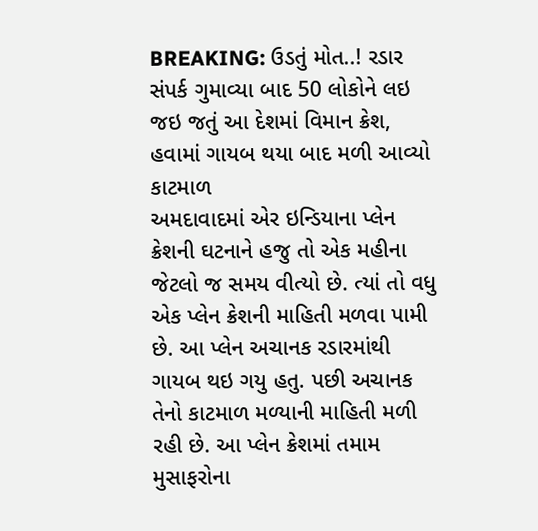BREAKING: ઉડતું મોત..! રડાર સંપર્ક ગુમાવ્યા બાદ 50 લોકોને લઇ જઇ જતું આ દેશમાં વિમાન ક્રેશ, હવામાં ગાયબ થયા બાદ મળી આવ્યો કાટમાળ
અમદાવાદમાં એર ઇન્ડિયાના પ્લેન ક્રેશની ઘટનાને હજુ તો એક મહીના જેટલો જ સમય વીત્યો છે. ત્યાં તો વધુ એક પ્લેન ક્રેશની માહિતી મળવા પામી છે. આ પ્લેન અચાનક રડારમાંથી ગાયબ થઇ ગયુ હતુ. પછી અચાનક તેનો કાટમાળ મળ્યાની માહિતી મળી રહી છે. આ પ્લેન ક્રેશમાં તમામ મુસાફરોના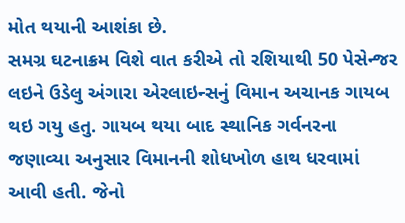મોત થયાની આશંકા છે.
સમગ્ર ઘટનાક્રમ વિશે વાત કરીએ તો રશિયાથી 50 પેસેન્જર લઇને ઉડેલુ અંગારા એરલાઇન્સનું વિમાન અચાનક ગાયબ થઇ ગયુ હતુ. ગાયબ થયા બાદ સ્થાનિક ગર્વનરના જણાવ્યા અનુસાર વિમાનની શોધખોળ હાથ ધરવામાં આવી હતી. જેનો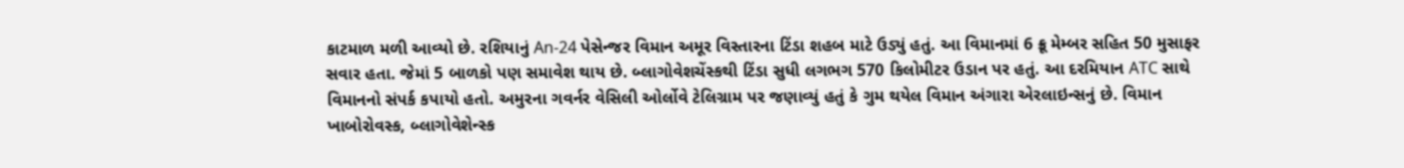કાટમાળ મળી આવ્યો છે. રશિયાનું An-24 પેસેન્જર વિમાન અમૂર વિસ્તારના ટિંડા શહબ માટે ઉડ્યું હતું. આ વિમાનમાં 6 ક્રૂ મેમ્બર સહિત 50 મુસાફર સવાર હતા. જેમાં 5 બાળકો પણ સમાવેશ થાય છે. બ્લાગોવેશચેંસ્કથી ટિંડા સુધી લગભગ 570 કિલોમીટર ઉડાન પર હતું. આ દરમિયાન ATC સાથે વિમાનનો સંપર્ક કપાયો હતો. અમુરના ગવર્નર વેસિલી ઓર્લોવે ટેલિગ્રામ પર જણાવ્યું હતું કે ગુમ થયેલ વિમાન અંગારા એરલાઇન્સનું છે. વિમાન ખાબોરોવસ્ક, બ્લાગોવેશેન્સ્ક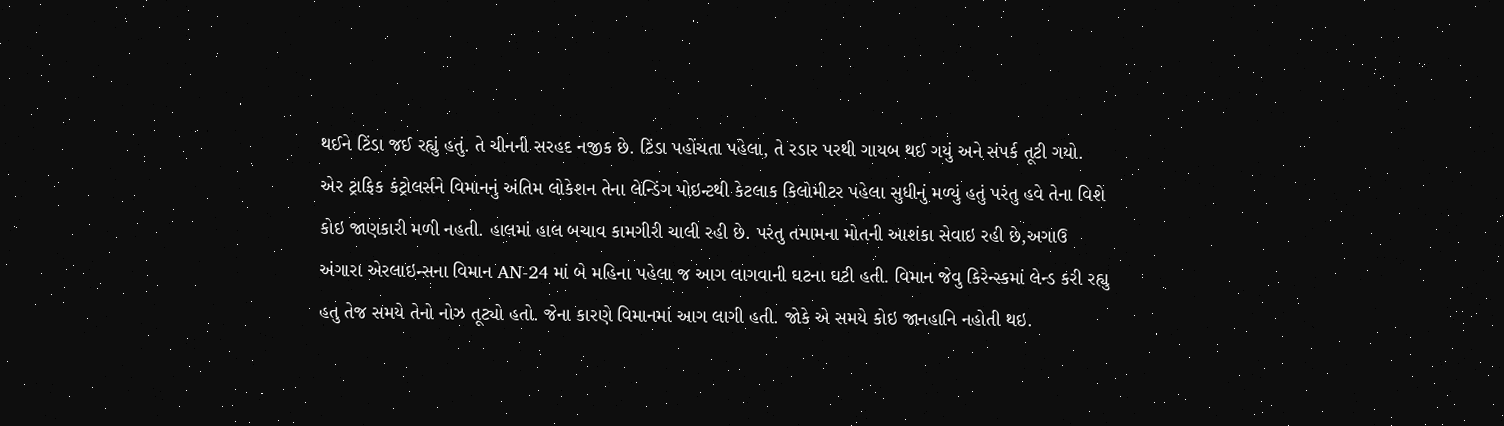થઈને ટિંડા જઈ રહ્યું હતું. તે ચીનની સરહદ નજીક છે. ટિંડા પહોંચતા પહેલા, તે રડાર પરથી ગાયબ થઈ ગયું અને સંપર્ક તૂટી ગયો.
એર ટ્રાફિક કંટ્રોલર્સને વિમાનનું અંતિમ લોકેશન તેના લેન્ડિંગ પોઇન્ટથી કેટલાક કિલોમીટર પહેલા સુધીનું મળ્યું હતું પરંતુ હવે તેના વિશે કોઇ જાણકારી મળી નહતી. હાલમાં હાલ બચાવ કામગીરી ચાલી રહી છે. પરંતુ તમામના મોતની આશંકા સેવાઇ રહી છે,અગાઉ અંગારા એરલાઇન્સના વિમાન AN-24 માં બે મહિના પહેલા જ આગ લાગવાની ઘટના ઘટી હતી. વિમાન જેવુ કિરેન્સ્કમાં લેન્ડ કરી રહ્યુ હતુ તેજ સમયે તેનો નોઝ તૂટ્યો હતો. જેના કારણે વિમાનમાં આગ લાગી હતી. જોકે એ સમયે કોઇ જાનહાનિ નહોતી થઇ.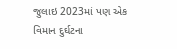જુલાઇ 2023માં પણ એક વિમાન દુર્ઘટના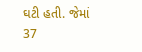ઘટી હતી. જેમાં 37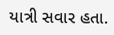યાત્રી સવાર હતા.